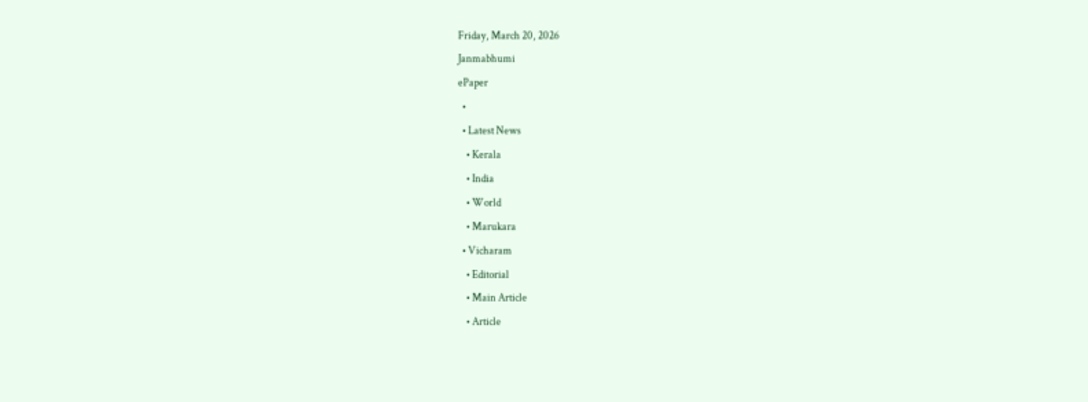Friday, March 20, 2026
Janmabhumi
ePaper
  •
  • Latest News
    • Kerala
    • India
    • World
    • Marukara
  • Vicharam
    • Editorial
    • Main Article
    • Article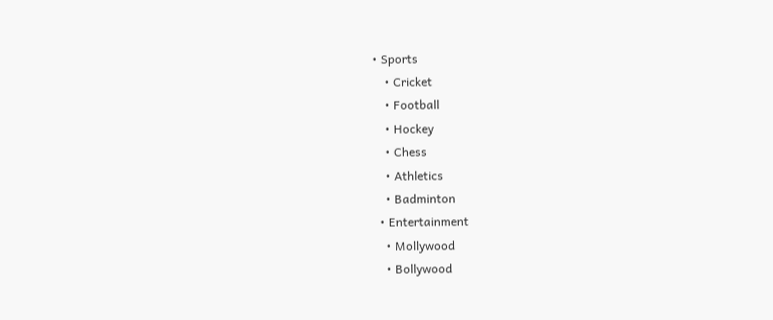• Sports
    • Cricket
    • Football
    • Hockey
    • Chess
    • Athletics
    • Badminton
  • Entertainment
    • Mollywood
    • Bollywood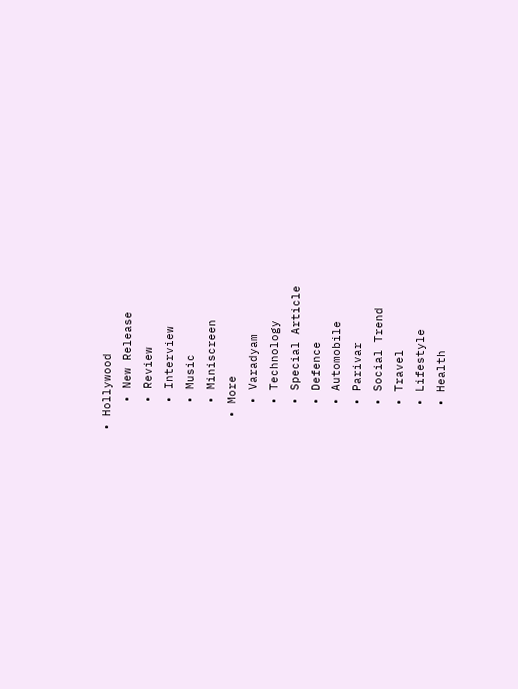• Hollywood
    • New Release
    • Review
    • Interview
    • Music
    • Miniscreen
  • More
    • Varadyam
    • Technology
    • Special Article
    • Defence
    • Automobile
    • Parivar
    • Social Trend
    • Travel
    • Lifestyle
    • Health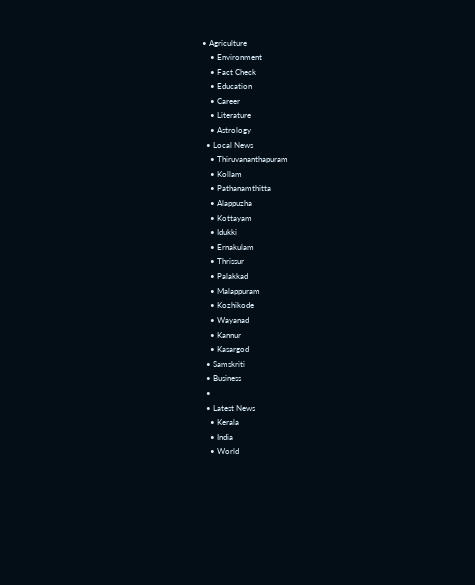• Agriculture
    • Environment
    • Fact Check
    • Education
    • Career
    • Literature
    • Astrology
  • Local News
    • Thiruvananthapuram
    • Kollam
    • Pathanamthitta
    • Alappuzha
    • Kottayam
    • Idukki
    • Ernakulam
    • Thrissur
    • Palakkad
    • Malappuram
    • Kozhikode
    • Wayanad
    • Kannur
    • Kasargod
  • Samskriti
  • Business
  •
  • Latest News
    • Kerala
    • India
    • World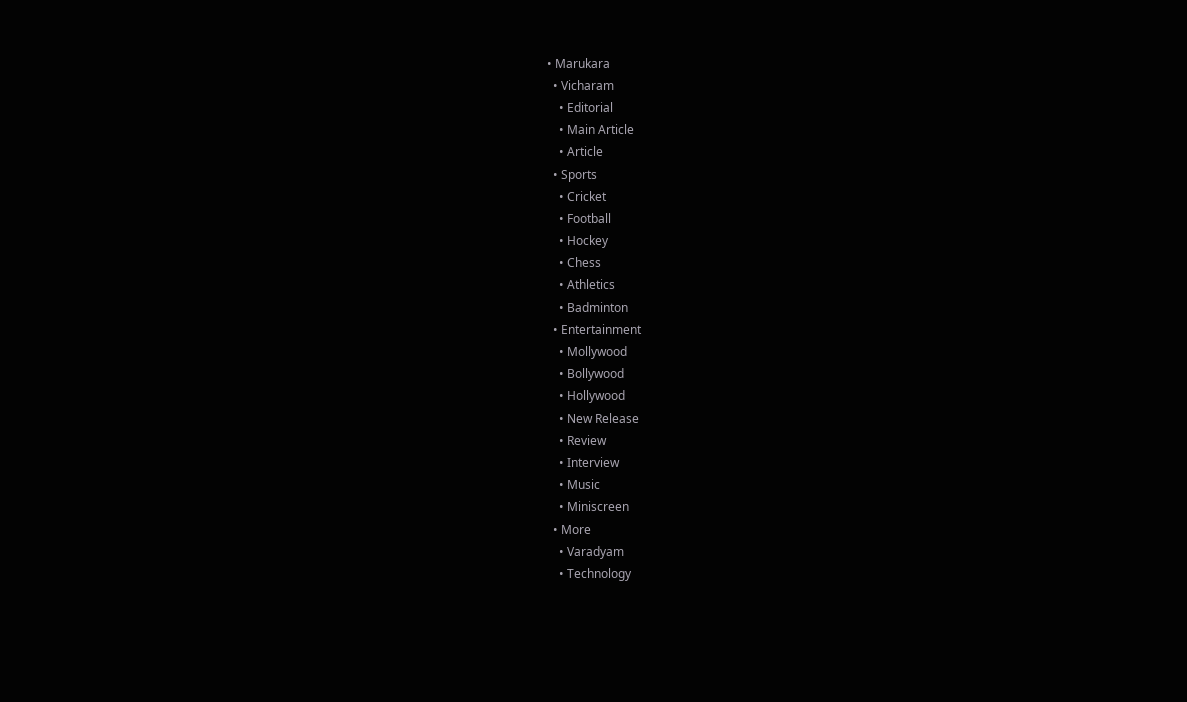• Marukara
  • Vicharam
    • Editorial
    • Main Article
    • Article
  • Sports
    • Cricket
    • Football
    • Hockey
    • Chess
    • Athletics
    • Badminton
  • Entertainment
    • Mollywood
    • Bollywood
    • Hollywood
    • New Release
    • Review
    • Interview
    • Music
    • Miniscreen
  • More
    • Varadyam
    • Technology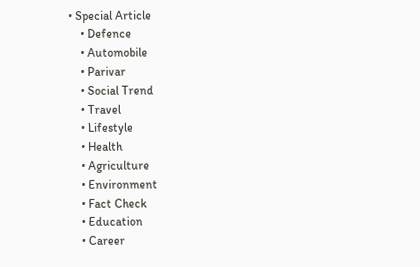• Special Article
    • Defence
    • Automobile
    • Parivar
    • Social Trend
    • Travel
    • Lifestyle
    • Health
    • Agriculture
    • Environment
    • Fact Check
    • Education
    • Career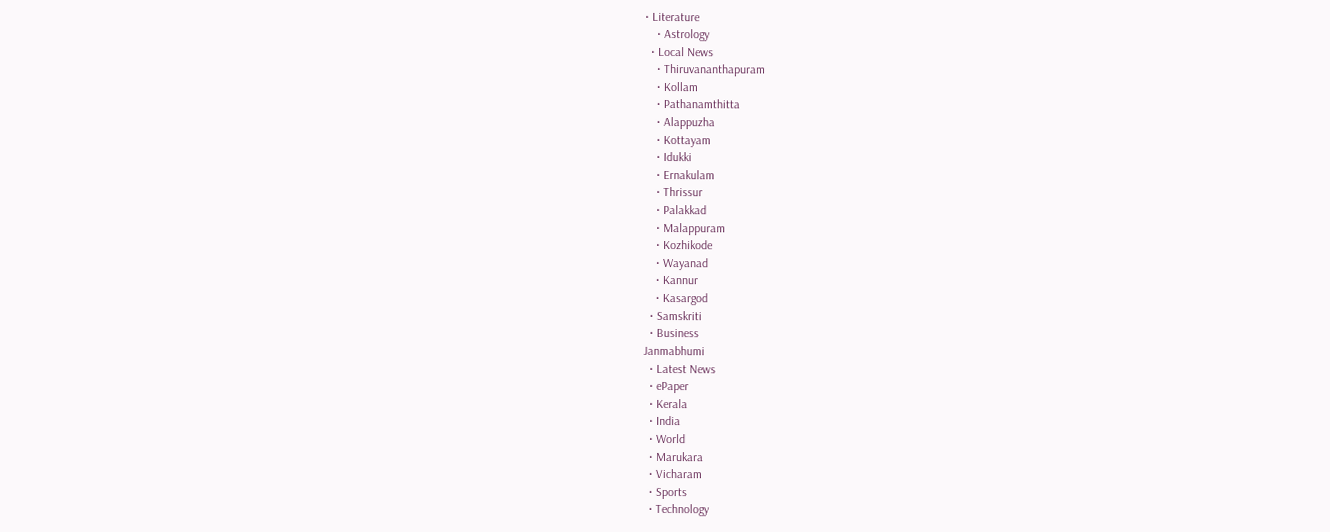• Literature
    • Astrology
  • Local News
    • Thiruvananthapuram
    • Kollam
    • Pathanamthitta
    • Alappuzha
    • Kottayam
    • Idukki
    • Ernakulam
    • Thrissur
    • Palakkad
    • Malappuram
    • Kozhikode
    • Wayanad
    • Kannur
    • Kasargod
  • Samskriti
  • Business
Janmabhumi
  • Latest News
  • ePaper
  • Kerala
  • India
  • World
  • Marukara
  • Vicharam
  • Sports
  • Technology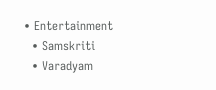• Entertainment
  • Samskriti
  • Varadyam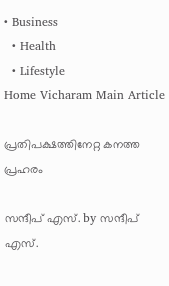• Business
  • Health
  • Lifestyle
Home Vicharam Main Article

പ്രതിപക്ഷത്തിനേറ്റ കനത്ത പ്രഹരം

സന്ദീപ്‌ എസ്. by സന്ദീപ്‌ എസ്.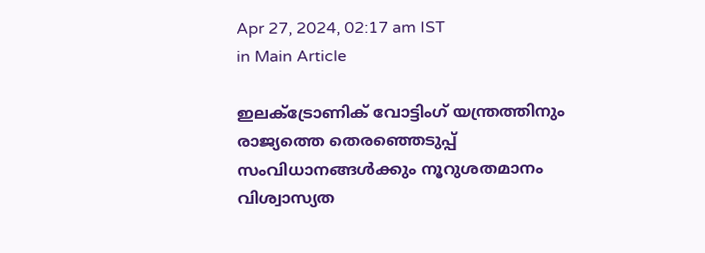Apr 27, 2024, 02:17 am IST
in Main Article

ഇലക്ട്രോണിക് വോട്ടിംഗ് യന്ത്രത്തിനും രാജ്യത്തെ തെരഞ്ഞെടുപ്പ് സംവിധാനങ്ങള്‍ക്കും നൂറുശതമാനം വിശ്വാസ്യത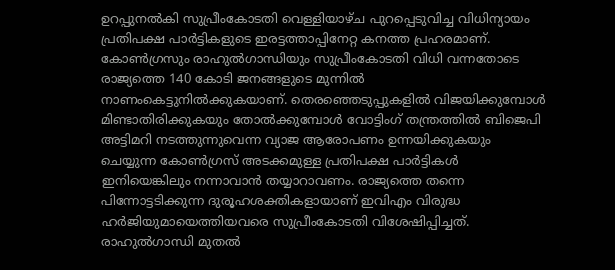ഉറപ്പുനല്‍കി സുപ്രീംകോടതി വെള്ളിയാഴ്ച പുറപ്പെടുവിച്ച വിധിന്യായം പ്രതിപക്ഷ പാര്‍ട്ടികളുടെ ഇരട്ടത്താപ്പിനേറ്റ കനത്ത പ്രഹരമാണ്. കോണ്‍ഗ്രസും രാഹുല്‍ഗാന്ധിയും സുപ്രീംകോടതി വിധി വന്നതോടെ രാജ്യത്തെ 140 കോടി ജനങ്ങളുടെ മുന്നില്‍ നാണംകെട്ടുനില്‍ക്കുകയാണ്. തെരഞ്ഞെടുപ്പുകളില്‍ വിജയിക്കുമ്പോള്‍ മിണ്ടാതിരിക്കുകയും തോല്‍ക്കുമ്പോള്‍ വോട്ടിംഗ് തന്ത്രത്തില്‍ ബിജെപി അട്ടിമറി നടത്തുന്നുവെന്ന വ്യാജ ആരോപണം ഉന്നയിക്കുകയും ചെയ്യുന്ന കോണ്‍ഗ്രസ് അടക്കമുള്ള പ്രതിപക്ഷ പാര്‍ട്ടികള്‍ ഇനിയെങ്കിലും നന്നാവാന്‍ തയ്യാറാവണം. രാജ്യത്തെ തന്നെ പിന്നോട്ടടിക്കുന്ന ദുരൂഹശക്തികളായാണ് ഇവിഎം വിരുദ്ധ ഹര്‍ജിയുമായെത്തിയവരെ സുപ്രീംകോടതി വിശേഷിപ്പിച്ചത്. രാഹുല്‍ഗാന്ധി മുതല്‍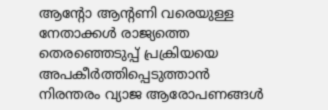ആന്റോ ആന്റണി വരെയുള്ള നേതാക്കള്‍ രാജ്യത്തെ തെരഞ്ഞെടുപ്പ് പ്രക്രിയയെ അപകീര്‍ത്തിപ്പെടുത്താന്‍ നിരന്തരം വ്യാജ ആരോപണങ്ങള്‍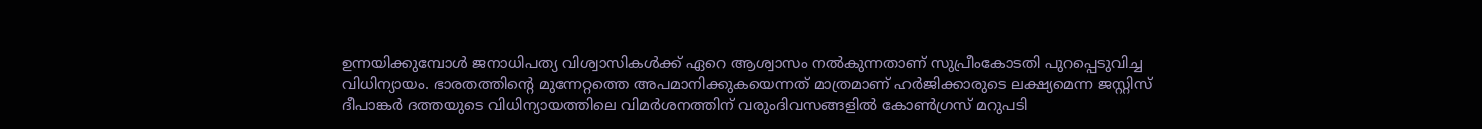ഉന്നയിക്കുമ്പോള്‍ ജനാധിപത്യ വിശ്വാസികള്‍ക്ക് ഏറെ ആശ്വാസം നല്‍കുന്നതാണ് സുപ്രീംകോടതി പുറപ്പെടുവിച്ച വിധിന്യായം. ഭാരതത്തിന്റെ മുന്നേറ്റത്തെ അപമാനിക്കുകയെന്നത് മാത്രമാണ് ഹര്‍ജിക്കാരുടെ ലക്ഷ്യമെന്ന ജസ്റ്റിസ് ദീപാങ്കര്‍ ദത്തയുടെ വിധിന്യായത്തിലെ വിമര്‍ശനത്തിന് വരുംദിവസങ്ങളില്‍ കോണ്‍ഗ്രസ് മറുപടി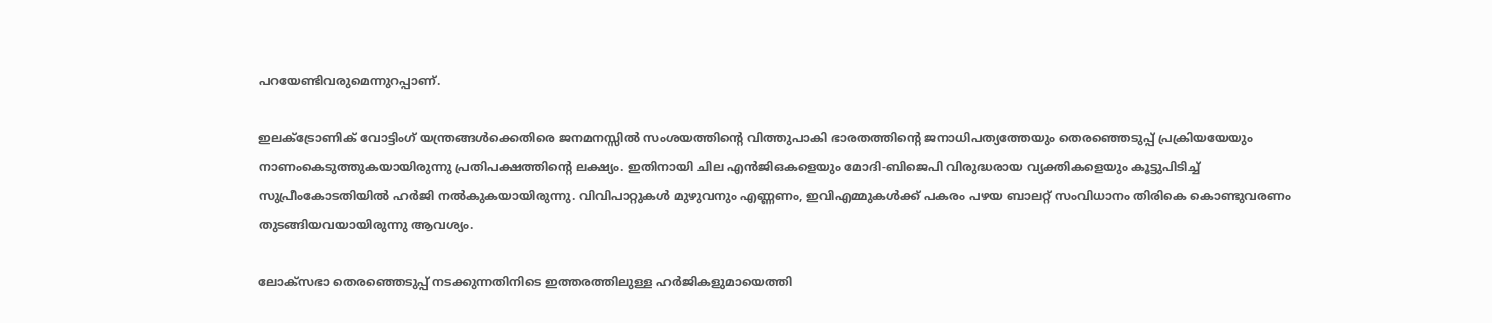പറയേണ്ടിവരുമെന്നുറപ്പാണ്.

ഇലക്ട്രോണിക് വോട്ടിംഗ് യന്ത്രങ്ങള്‍ക്കെതിരെ ജനമനസ്സില്‍ സംശയത്തിന്റെ വിത്തുപാകി ഭാരതത്തിന്റെ ജനാധിപത്യത്തേയും തെരഞ്ഞെടുപ്പ് പ്രക്രിയയേയും നാണംകെടുത്തുകയായിരുന്നു പ്രതിപക്ഷത്തിന്റെ ലക്ഷ്യം. ഇതിനായി ചില എന്‍ജിഒകളെയും മോദി-ബിജെപി വിരുദ്ധരായ വ്യക്തികളെയും കൂട്ടുപിടിച്ച് സുപ്രീംകോടതിയില്‍ ഹര്‍ജി നല്‍കുകയായിരുന്നു. വിവിപാറ്റുകള്‍ മുഴുവനും എണ്ണണം, ഇവിഎമ്മുകള്‍ക്ക് പകരം പഴയ ബാലറ്റ് സംവിധാനം തിരികെ കൊണ്ടുവരണം തുടങ്ങിയവയായിരുന്നു ആവശ്യം.

ലോക്‌സഭാ തെരഞ്ഞെടുപ്പ് നടക്കുന്നതിനിടെ ഇത്തരത്തിലുള്ള ഹര്‍ജികളുമായെത്തി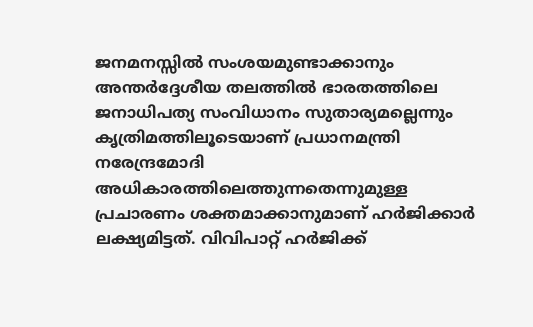ജനമനസ്സില്‍ സംശയമുണ്ടാക്കാനും അന്തര്‍ദ്ദേശീയ തലത്തില്‍ ഭാരതത്തിലെ ജനാധിപത്യ സംവിധാനം സുതാര്യമല്ലെന്നും കൃത്രിമത്തിലൂടെയാണ് പ്രധാനമന്ത്രി നരേന്ദ്രമോദി അധികാരത്തിലെത്തുന്നതെന്നുമുള്ള പ്രചാരണം ശക്തമാക്കാനുമാണ് ഹര്‍ജിക്കാര്‍ ലക്ഷ്യമിട്ടത്. വിവിപാറ്റ് ഹര്‍ജിക്ക്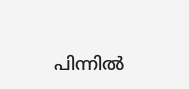പിന്നില്‍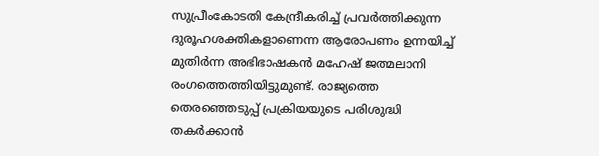സുപ്രീംകോടതി കേന്ദ്രീകരിച്ച് പ്രവര്‍ത്തിക്കുന്ന ദുരൂഹശക്തികളാണെന്ന ആരോപണം ഉന്നയിച്ച് മുതിര്‍ന്ന അഭിഭാഷകന്‍ മഹേഷ് ജത്മലാനി രംഗത്തെത്തിയിട്ടുമുണ്ട്. രാജ്യത്തെ തെരഞ്ഞെടുപ്പ് പ്രക്രിയയുടെ പരിശുദ്ധി തകര്‍ക്കാന്‍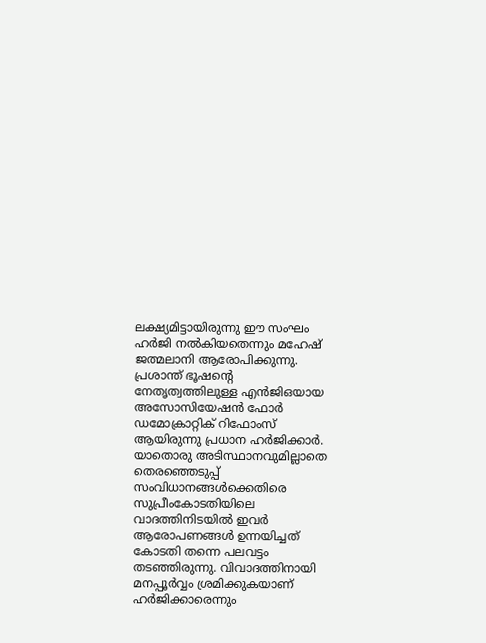ലക്ഷ്യമിട്ടായിരുന്നു ഈ സംഘം ഹര്‍ജി നല്‍കിയതെന്നും മഹേഷ് ജത്മലാനി ആരോപിക്കുന്നു. പ്രശാന്ത് ഭൂഷന്റെ നേതൃത്വത്തിലുള്ള എന്‍ജിഒയായ അസോസിയേഷന്‍ ഫോര്‍ ഡമോക്രാറ്റിക് റിഫോംസ് ആയിരുന്നു പ്രധാന ഹര്‍ജിക്കാര്‍. യാതൊരു അടിസ്ഥാനവുമില്ലാതെ തെരഞ്ഞെടുപ്പ് സംവിധാനങ്ങള്‍ക്കെതിരെ സുപ്രീംകോടതിയിലെ വാദത്തിനിടയില്‍ ഇവര്‍ ആരോപണങ്ങള്‍ ഉന്നയിച്ചത് കോടതി തന്നെ പലവട്ടം തടഞ്ഞിരുന്നു. വിവാദത്തിനായി മനപ്പൂര്‍വ്വം ശ്രമിക്കുകയാണ് ഹര്‍ജിക്കാരെന്നും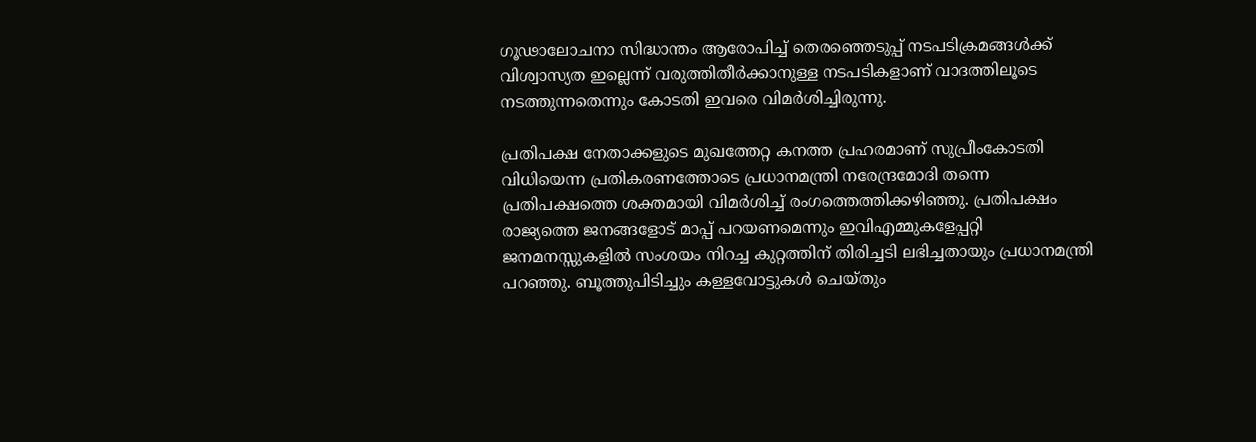ഗൂഢാലോചനാ സിദ്ധാന്തം ആരോപിച്ച് തെരഞ്ഞെടുപ്പ് നടപടിക്രമങ്ങള്‍ക്ക് വിശ്വാസ്യത ഇല്ലെന്ന് വരുത്തിതീര്‍ക്കാനുള്ള നടപടികളാണ് വാദത്തിലൂടെ നടത്തുന്നതെന്നും കോടതി ഇവരെ വിമര്‍ശിച്ചിരുന്നു.

പ്രതിപക്ഷ നേതാക്കളുടെ മുഖത്തേറ്റ കനത്ത പ്രഹരമാണ് സുപ്രീംകോടതി വിധിയെന്ന പ്രതികരണത്തോടെ പ്രധാനമന്ത്രി നരേന്ദ്രമോദി തന്നെ പ്രതിപക്ഷത്തെ ശക്തമായി വിമര്‍ശിച്ച് രംഗത്തെത്തിക്കഴിഞ്ഞു. പ്രതിപക്ഷം രാജ്യത്തെ ജനങ്ങളോട് മാപ്പ് പറയണമെന്നും ഇവിഎമ്മുകളേപ്പറ്റി ജനമനസ്സുകളില്‍ സംശയം നിറച്ച കുറ്റത്തിന് തിരിച്ചടി ലഭിച്ചതായും പ്രധാനമന്ത്രി പറഞ്ഞു. ബൂത്തുപിടിച്ചും കള്ളവോട്ടുകള്‍ ചെയ്തും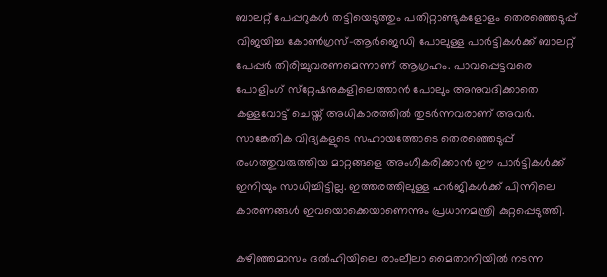ബാലറ്റ് പേപ്പറുകള്‍ തട്ടിയെടുത്തും പതിറ്റാണ്ടുകളോളം തെരഞ്ഞെടുപ്പ് വിജയിച്ച കോണ്‍ഗ്രസ്-ആര്‍ജെഡി പോലുള്ള പാര്‍ട്ടികള്‍ക്ക് ബാലറ്റ് പേപ്പര്‍ തിരിച്ചുവരണമെന്നാണ് ആഗ്രഹം. പാവപ്പെട്ടവരെ പോളിംഗ് സ്‌റ്റേഷനുകളിലെത്താന്‍ പോലും അനുവദിക്കാതെ കള്ളവോട്ട് ചെയ്ത് അധികാരത്തില്‍ തുടര്‍ന്നവരാണ് അവര്‍. സാങ്കേതിക വിദ്യകളുടെ സഹായത്തോടെ തെരഞ്ഞെടുപ്പ് രംഗത്തുവരുത്തിയ മാറ്റങ്ങളെ അംഗീകരിക്കാന്‍ ഈ പാര്‍ട്ടികള്‍ക്ക് ഇനിയും സാധിച്ചിട്ടില്ല. ഇത്തരത്തിലുള്ള ഹര്‍ജികള്‍ക്ക് പിന്നിലെ കാരണങ്ങള്‍ ഇവയൊക്കെയാണെന്നും പ്രധാനമന്ത്രി കുറ്റപ്പെടുത്തി.

കഴിഞ്ഞമാസം ദല്‍ഹിയിലെ രാംലീലാ മൈതാനിയില്‍ നടന്ന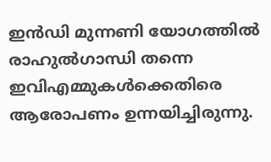ഇന്‍ഡി മുന്നണി യോഗത്തില്‍ രാഹുല്‍ഗാന്ധി തന്നെ ഇവിഎമ്മുകള്‍ക്കെതിരെ ആരോപണം ഉന്നയിച്ചിരുന്നു.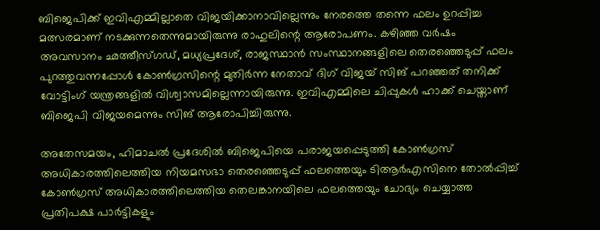ബിജെപിക്ക് ഇവിഎമ്മില്ലാതെ വിജയിക്കാനാവില്ലെന്നും നേരത്തെ തന്നെ ഫലം ഉറപ്പിച്ച മത്സരമാണ് നടക്കുന്നതെന്നുമായിരുന്നു രാഹുലിന്റെ ആരോപണം. കഴിഞ്ഞ വര്‍ഷം അവസാനം ഛത്തീസ്ഗഡ്, മധ്യപ്രദേശ്, രാജസ്ഥാന്‍ സംസ്ഥാനങ്ങളിലെ തെരഞ്ഞെടുപ്പ് ഫലം പുറത്തുവന്നപ്പോള്‍ കോണ്‍ഗ്രസിന്റെ മുതിര്‍ന്ന നേതാവ് ദിഗ് വിജയ് സിങ് പറഞ്ഞത് തനിക്ക് വോട്ടിംഗ് യന്ത്രങ്ങളില്‍ വിശ്വാസമില്ലെന്നായിരുന്നു. ഇവിഎമ്മിലെ ചിപ്പുകള്‍ ഹാക്ക് ചെയ്താണ് ബിജെപി വിജയമെന്നും സിങ് ആരോപിച്ചിരുന്നു.

അതേസമയം, ഹിമാചല്‍ പ്രദേശില്‍ ബിജെപിയെ പരാജയപ്പെടുത്തി കോണ്‍ഗ്രസ് അധികാരത്തിലെത്തിയ നിയമസഭാ തെരഞ്ഞെടുപ്പ് ഫലത്തെയും ടിആര്‍എസിനെ തോല്‍പ്പിച്ച് കോണ്‍ഗ്രസ് അധികാരത്തിലെത്തിയ തെലങ്കാനയിലെ ഫലത്തെയും ചോദ്യം ചെയ്യാത്ത പ്രതിപക്ഷ പാര്‍ട്ടികളും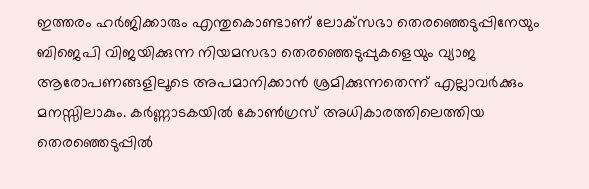ഇത്തരം ഹര്‍ജിക്കാരും എന്തുകൊണ്ടാണ് ലോക്‌സഭാ തെരഞ്ഞെടുപ്പിനേയും ബിജെപി വിജയിക്കുന്ന നിയമസഭാ തെരഞ്ഞെടുപ്പുകളെയും വ്യാജ ആരോപണങ്ങളിലൂടെ അപമാനിക്കാന്‍ ശ്രമിക്കുന്നതെന്ന് എല്ലാവര്‍ക്കും മനസ്സിലാകും. കര്‍ണ്ണാടകയില്‍ കോണ്‍ഗ്രസ് അധികാരത്തിലെത്തിയ തെരഞ്ഞെടുപ്പില്‍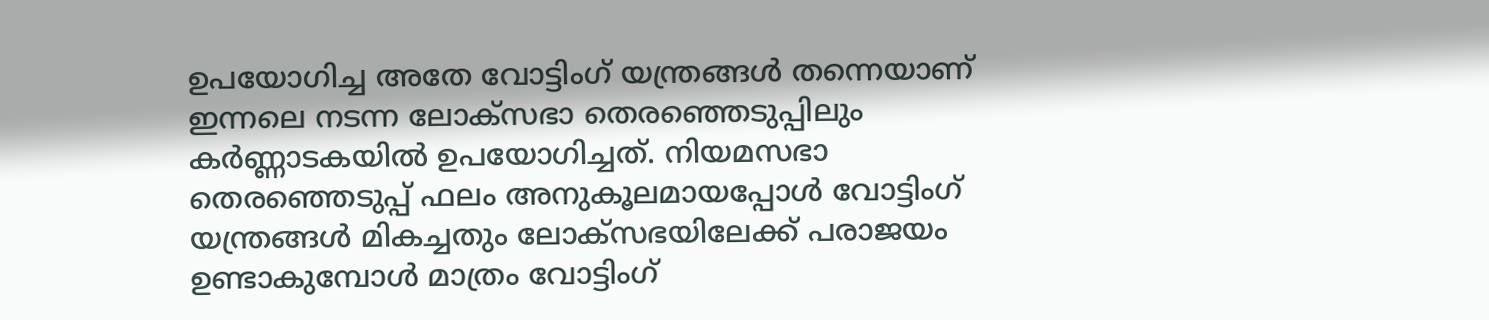ഉപയോഗിച്ച അതേ വോട്ടിംഗ് യന്ത്രങ്ങള്‍ തന്നെയാണ് ഇന്നലെ നടന്ന ലോക്‌സഭാ തെരഞ്ഞെടുപ്പിലും കര്‍ണ്ണാടകയില്‍ ഉപയോഗിച്ചത്. നിയമസഭാ തെരഞ്ഞെടുപ്പ് ഫലം അനുകൂലമായപ്പോള്‍ വോട്ടിംഗ് യന്ത്രങ്ങള്‍ മികച്ചതും ലോക്‌സഭയിലേക്ക് പരാജയം ഉണ്ടാകുമ്പോള്‍ മാത്രം വോട്ടിംഗ്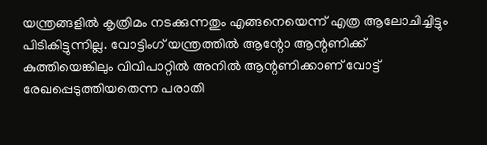യന്ത്രങ്ങളില്‍ കൃത്രിമം നടക്കുന്നതും എങ്ങനെയെന്ന് എത്ര ആലോചിച്ചിട്ടും പിടികിട്ടുന്നില്ല. വോട്ടിംഗ് യന്ത്രത്തില്‍ ആന്റോ ആന്റണിക്ക് കുത്തിയെങ്കിലും വിവിപാറ്റില്‍ അനില്‍ ആന്റണിക്കാണ് വോട്ട് രേഖപ്പെടുത്തിയതെന്ന പരാതി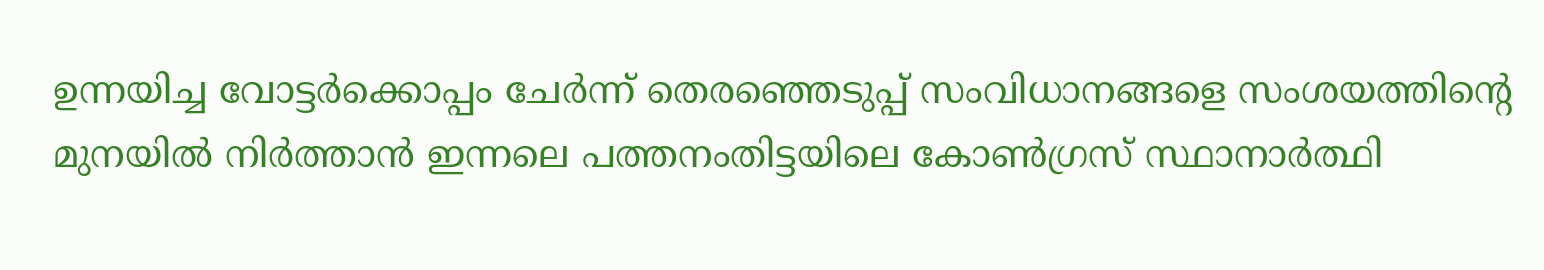ഉന്നയിച്ച വോട്ടര്‍ക്കൊപ്പം ചേര്‍ന്ന് തെരഞ്ഞെടുപ്പ് സംവിധാനങ്ങളെ സംശയത്തിന്റെ മുനയില്‍ നിര്‍ത്താന്‍ ഇന്നലെ പത്തനംതിട്ടയിലെ കോണ്‍ഗ്രസ് സ്ഥാനാര്‍ത്ഥി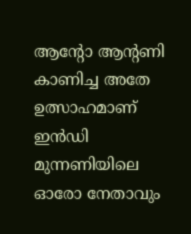ആന്റോ ആന്റണി കാണിച്ച അതേ ഉത്സാഹമാണ് ഇന്‍ഡി മുന്നണിയിലെ ഓരോ നേതാവും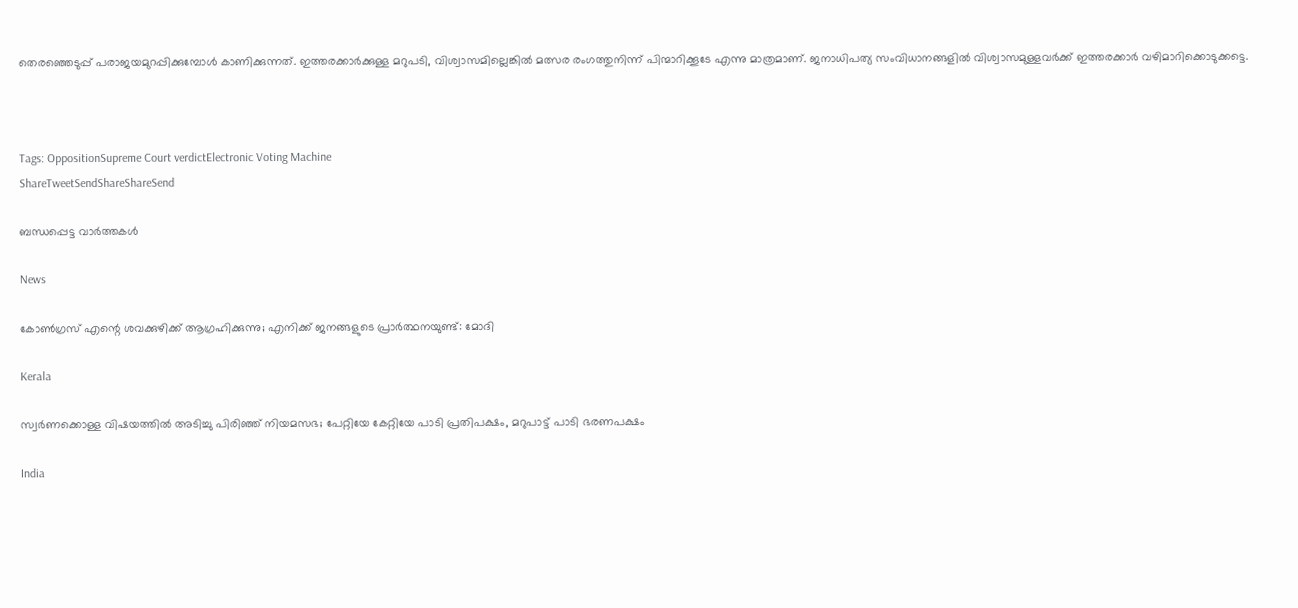തെരഞ്ഞെടുപ്പ് പരാജയമുറപ്പിക്കുമ്പോള്‍ കാണിക്കുന്നത്. ഇത്തരക്കാര്‍ക്കുള്ള മറുപടി, വിശ്വാസമില്ലെങ്കില്‍ മത്സര രംഗത്തുനിന്ന് പിന്മാറിക്കൂടേ എന്നു മാത്രമാണ്. ജനാധിപത്യ സംവിധാനങ്ങളില്‍ വിശ്വാസമുള്ളവര്‍ക്ക് ഇത്തരക്കാര്‍ വഴിമാറിക്കൊടുക്കട്ടെ.



Tags: OppositionSupreme Court verdictElectronic Voting Machine
ShareTweetSendShareShareSend

ബന്ധപ്പെട്ട വാര്‍ത്തകള്‍

News

കോൺഗ്രസ് എന്റെ ശവക്കുഴിക്ക് ആഗ്രഹിക്കുന്നു; എനിക്ക് ജനങ്ങളുടെ പ്രാർത്ഥനയുണ്ട്: മോദി

Kerala

സ്വർണക്കൊള്ള വിഷയത്തിൽ അടിച്ചു പിരിഞ്ഞ് നിയമസഭ; പേറ്റിയേ കേറ്റിയേ പാടി പ്രതിപക്ഷം, മറുപാട്ട് പാടി ഭരണപക്ഷം

India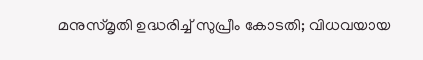മനുസ്മൃതി ഉദ്ധരിച്ച് സുപ്രീം കോടതി; വിധവയായ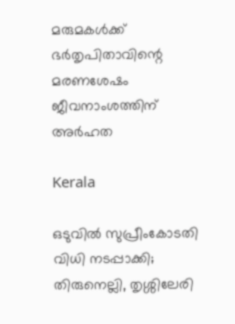മരുമകള്‍ക്ക് ഭര്‍തൃപിതാവിന്റെ മരണശേഷം ജീവനാംശത്തിന് അര്‍ഹത

Kerala

ഒടുവില്‍ സുപ്രീംകോടതി വിധി നടപ്പാക്കി; തിരുനെല്ലി, തൃശ്ശിലേരി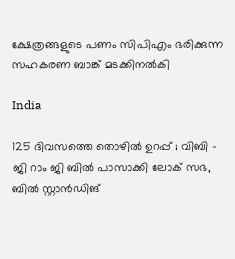ക്ഷേത്രങ്ങളുടെ പണം സിപിഎം ഭരിക്കുന്ന സഹകരണ ബാങ്ക് മടക്കിനല്‍കി

India

125 ദിവസത്തെ തൊഴിൽ ഉറപ്പ് ; വിബി – ജി റാം ജി ബിൽ പാസാക്കി ലോക് സഭ, ബിൽ സ്റ്റാൻഡിങ്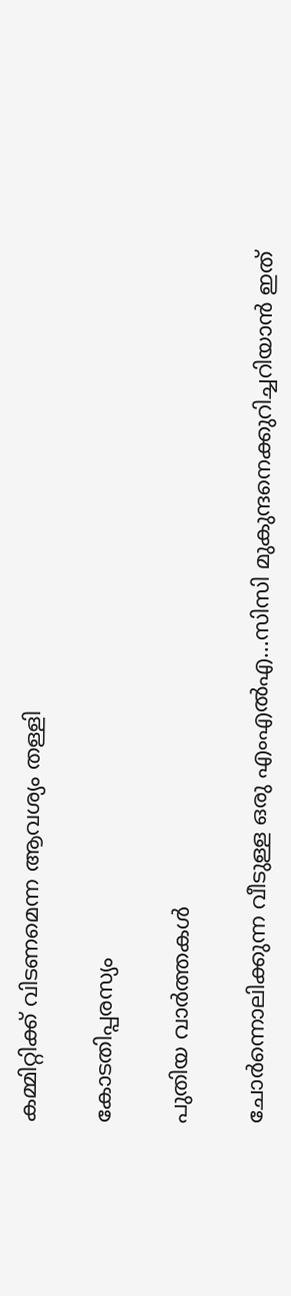കമ്മിറ്റിക്ക് വിടണമെന്ന ആവശ്യം തള്ളി

കോടതിപ്പരസ്യം

പുതിയ വാര്‍ത്തകള്‍

ചോര്‍ന്നൊലിക്കുന്ന വീടുള്ള ഒരു എംഎല്‍എ…സിസി മുകുന്ദനെക്കുറിച്ചറിയാന്‍ ഇത്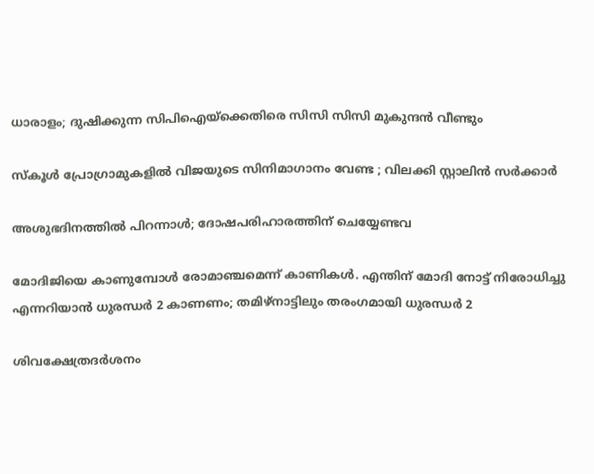ധാരാളം; ദുഷിക്കുന്ന സിപിഐയ്‌ക്കെതിരെ സിസി സിസി മുകുന്ദന്‍ വീണ്ടും

സ്കൂൾ പ്രോഗ്രാമുകളിൽ വിജയുടെ സിനിമാഗാനം വേണ്ട ; വിലക്കി സ്റ്റാലിൻ സർക്കാർ

അശുഭദിനത്തിൽ പിറന്നാൾ; ദോഷപരിഹാരത്തിന് ചെയ്യേണ്ടവ

മോദിജിയെ കാണുമ്പോള്‍ രോമാഞ്ചമെന്ന് കാണികള്‍. എന്തിന് മോദി നോട്ട് നിരോധിച്ചു എന്നറിയാന്‍ ധുരന്ധര്‍ 2 കാണണം; തമിഴ്നാട്ടിലും തരംഗമായി ധുരന്ധര്‍ 2

ശിവക്ഷേത്രദർശനം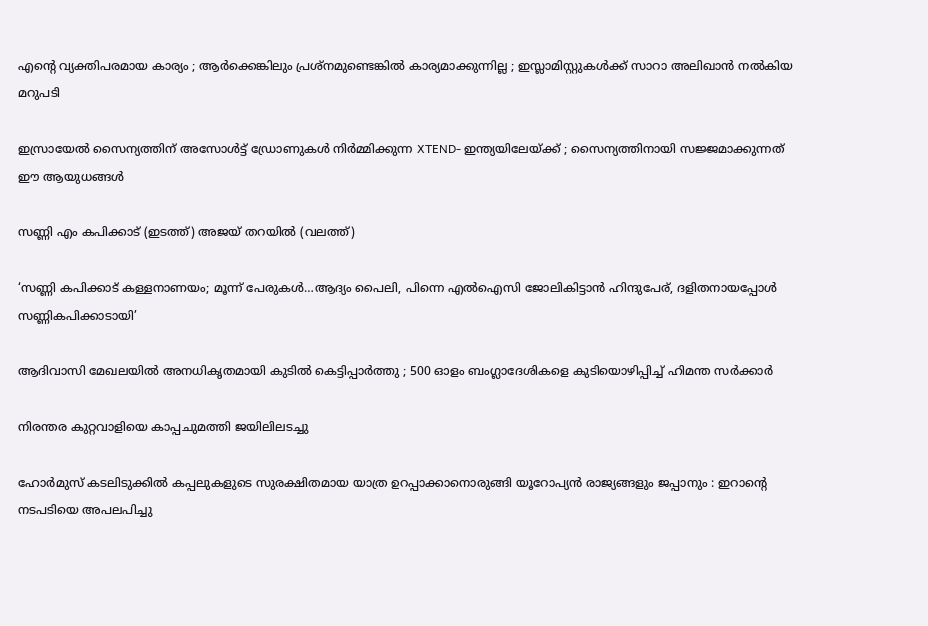എന്റെ വ്യക്തിപരമായ കാര്യം ; ആർക്കെങ്കിലും പ്രശ്‌നമുണ്ടെങ്കിൽ കാര്യമാക്കുന്നില്ല ; ഇസ്ലാമിസ്റ്റുകൾക്ക് സാറാ അലിഖാൻ നൽകിയ മറുപടി

ഇസ്രായേൽ സൈന്യത്തിന് അസോൾട്ട് ഡ്രോണുകൾ നിർമ്മിക്കുന്ന XTEND- ഇന്ത്യയിലേയ്‌ക്ക് ; സൈന്യത്തിനായി സജ്ജമാക്കുന്നത് ഈ ആയുധങ്ങൾ

സണ്ണി എം കപിക്കാട് (ഇടത്ത്) അജയ് തറയില്‍ (വലത്ത്)

‘സണ്ണി കപിക്കാട് കള്ളനാണയം; മൂന്ന് പേരുകള്‍…ആദ്യം പൈലി, പിന്നെ എല്‍ഐസി ജോലികിട്ടാന്‍ ഹിന്ദുപേര്, ദളിതനായപ്പോള്‍ സണ്ണികപിക്കാടായി’

ആദിവാസി മേഖലയിൽ അനധികൃതമായി കുടിൽ കെട്ടിപ്പാർത്തു ; 500 ഓളം ബംഗ്ലാദേശികളെ കുടിയൊഴിപ്പിച്ച് ഹിമന്ത സർക്കാർ

നിരന്തര കുറ്റവാളിയെ കാപ്പചുമത്തി ജയിലിലടച്ചു

ഹോർമുസ് കടലിടുക്കിൽ കപ്പലുകളുടെ സുരക്ഷിതമായ യാത്ര ഉറപ്പാക്കാനൊരുങ്ങി യൂറോപ്യൻ രാജ്യങ്ങളും ജപ്പാനും : ഇറാന്റെ നടപടിയെ അപലപിച്ചു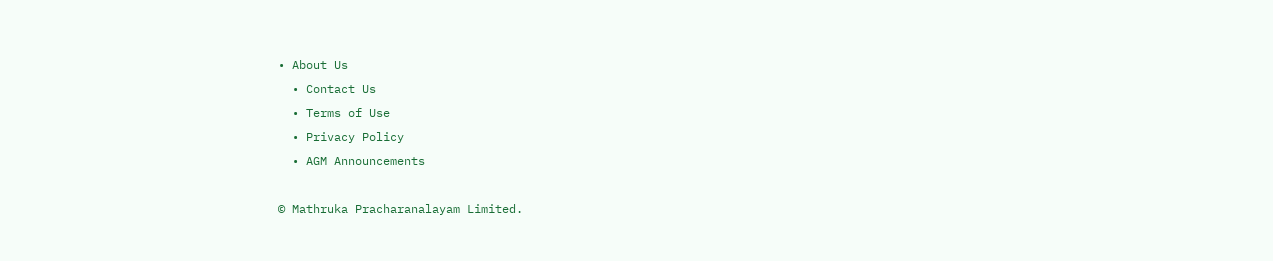• About Us
  • Contact Us
  • Terms of Use
  • Privacy Policy
  • AGM Announcements

© Mathruka Pracharanalayam Limited.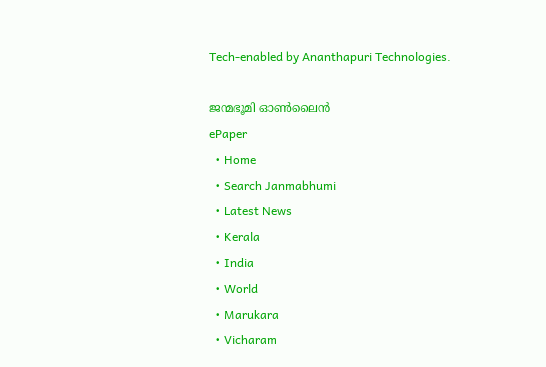Tech-enabled by Ananthapuri Technologies.

ജന്മഭൂമി ഓണ്‍ലൈന്‍
ePaper
  • Home
  • Search Janmabhumi
  • Latest News
  • Kerala
  • India
  • World
  • Marukara
  • Vicharam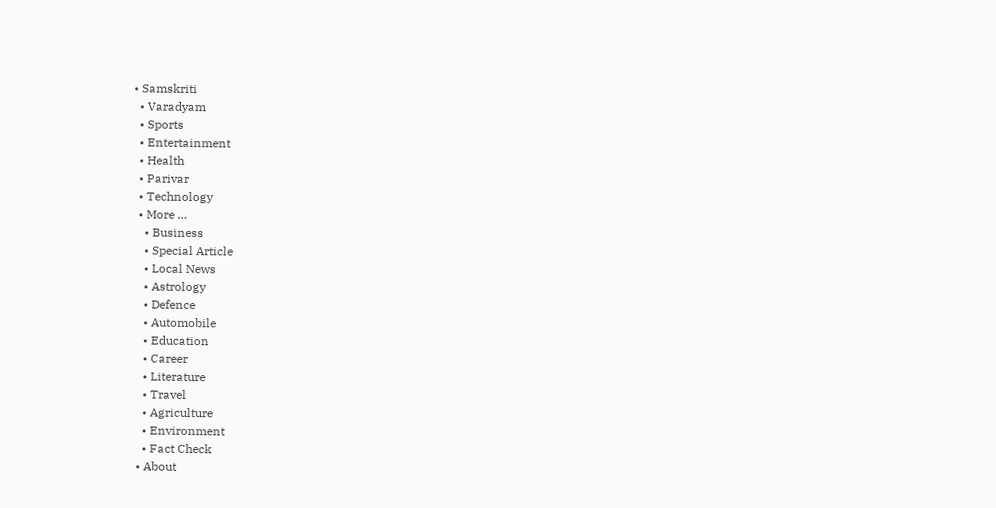• Samskriti
  • Varadyam
  • Sports
  • Entertainment
  • Health
  • Parivar
  • Technology
  • More …
    • Business
    • Special Article
    • Local News
    • Astrology
    • Defence
    • Automobile
    • Education
    • Career
    • Literature
    • Travel
    • Agriculture
    • Environment
    • Fact Check
  • About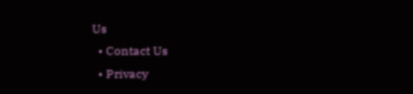Us
  • Contact Us
  • Privacy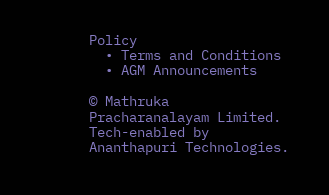Policy
  • Terms and Conditions
  • AGM Announcements

© Mathruka Pracharanalayam Limited.
Tech-enabled by Ananthapuri Technologies.